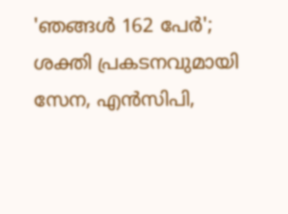'ഞങ്ങള്‍ 162 പേര്‍'; ശക്തി പ്രകടനവുമായി സേന, എന്‍സിപി,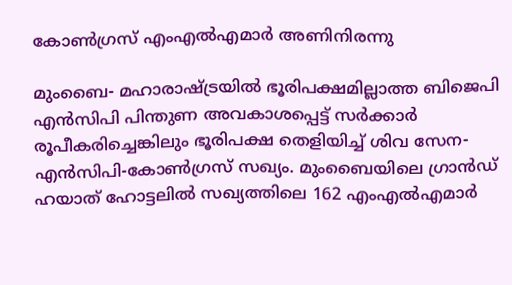കോണ്‍ഗ്രസ് എംഎല്‍എമാര്‍ അണിനിരന്നു

മുംബൈ- മഹാരാഷ്ട്രയില്‍ ഭൂരിപക്ഷമില്ലാത്ത ബിജെപി എന്‍സിപി പിന്തുണ അവകാശപ്പെട്ട് സര്‍ക്കാര്‍ രൂപീകരിച്ചെങ്കിലും ഭൂരിപക്ഷ തെളിയിച്ച് ശിവ സേന-എന്‍സിപി-കോണ്‍ഗ്രസ് സഖ്യം. മുംബൈയിലെ ഗ്രാന്‍ഡ് ഹയാത് ഹോട്ടലില്‍ സഖ്യത്തിലെ 162 എംഎല്‍എമാര്‍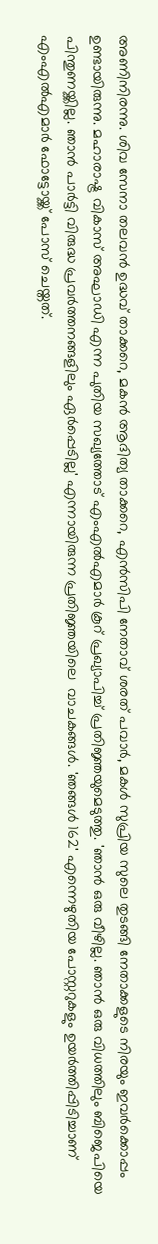അണിനിരന്നു. ശിവ സേനാ തലവന്‍ ഉദ്ധവ് താക്കറെ, മകന്‍ ആദിത്യ താക്കറെ, എന്‍സിപി നേതാവ് ശരത് പവാര്‍, മകള്‍ സുപ്രിയ സുലെ തുടങ്ങി നേതാക്കളുടെ നിരയും ഇവര്‍ക്കൊപ്പം ഉണ്ടായിരുന്നു. മഹാരാഷ്ട്ര വികാസ് അഘാഡി എന്ന പുതിയ സഖ്യത്തോട് എംഎല്‍എമാര്‍ കൂറ് പ്രഖ്യാപിച്ച് പ്രതിജ്ഞയുമെടുത്തു. 'ഞാന്‍ ഒരു വീഴില്ല. ഞാന്‍ ഒരു വിധത്തിലും ബിജെപിയെ പിന്തുണയ്ക്കില്ല. ഞാന്‍ പാര്‍ട്ടി വിരുദ്ധ പ്രവര്‍ത്തനങ്ങളിലും ഏര്‍പ്പെടില്ല' എന്നായിരുന്ന പ്രതിജ്ഞയിലെ  വാചകങ്ങള്‍. 'ഞങ്ങള്‍ 162' എന്നെഴുതിയ പോസ്റ്ററുകളും ഉയര്‍ത്തിപ്പിടിച്ചാണ് എംഎല്‍എമാര്‍ ഫോട്ടോയ്ക്ക് പോസ് ചെയ്തത്.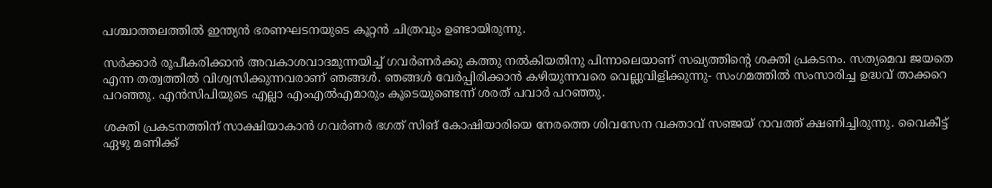പശ്ചാത്തലത്തില്‍ ഇന്ത്യന്‍ ഭരണഘടനയുടെ കൂറ്റന്‍ ചിത്രവും ഉണ്ടായിരുന്നു.

സര്‍ക്കാര്‍ രൂപീകരിക്കാന്‍ അവകാശവാദമുന്നയിച്ച് ഗവര്‍ണര്‍ക്കു കത്തു നല്‍കിയതിനു പിന്നാലെയാണ് സഖ്യത്തിന്റെ ശക്തി പ്രകടനം. സത്യമെവ ജയതെ എന്ന തത്വത്തില്‍ വിശ്വസിക്കുന്നവരാണ് ഞങ്ങള്‍. ഞങ്ങള്‍ വേര്‍പ്പിരിക്കാന്‍ കഴിയുന്നവരെ വെല്ലുവിളിക്കുന്നു- സംഗമത്തില്‍ സംസാരിച്ച ഉദ്ധവ് താക്കറെ പറഞ്ഞു. എന്‍സിപിയുടെ എല്ലാ എംഎല്‍എമാരും കൂടെയുണ്ടെന്ന് ശരത് പവാര്‍ പറഞ്ഞു.

ശക്തി പ്രകടനത്തിന് സാക്ഷിയാകാന്‍ ഗവര്‍ണര്‍ ഭഗത് സിങ് കോഷിയാരിയെ നേരത്തെ ശിവസേന വക്താവ് സഞ്ജയ് റാവത്ത് ക്ഷണിച്ചിരുന്നു. വൈകീട്ട് ഏഴു മണിക്ക്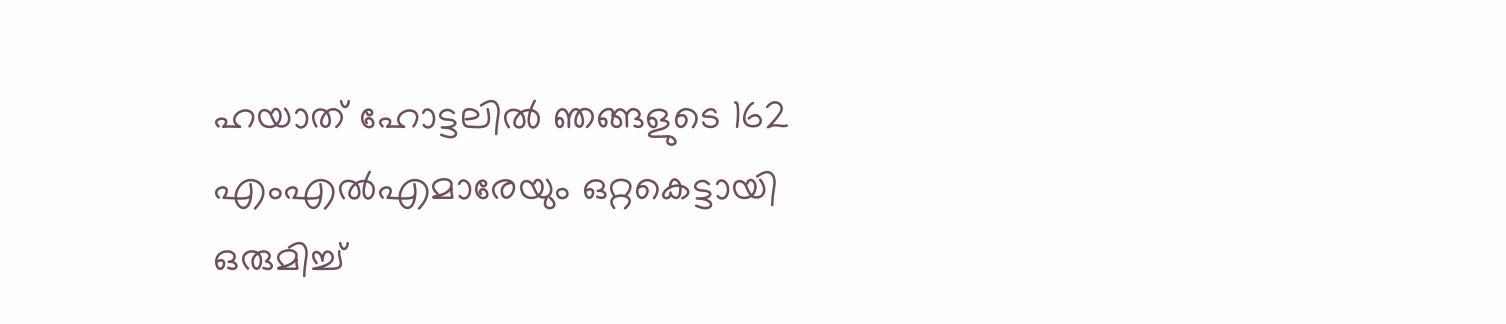ഹയാത് ഹോട്ടലില്‍ ഞങ്ങളുടെ 162 എംഎല്‍എമാരേയും ഒറ്റകെട്ടായി ഒരുമിച്ച്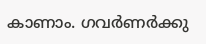കാണാം. ഗവര്‍ണര്‍ക്കു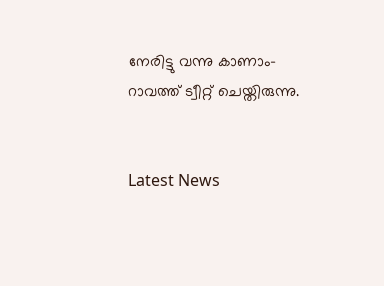നേരിട്ടു വന്നു കാണാം- റാവത്ത് ട്വീറ്റ് ചെയ്തിരുന്നു.


Latest News